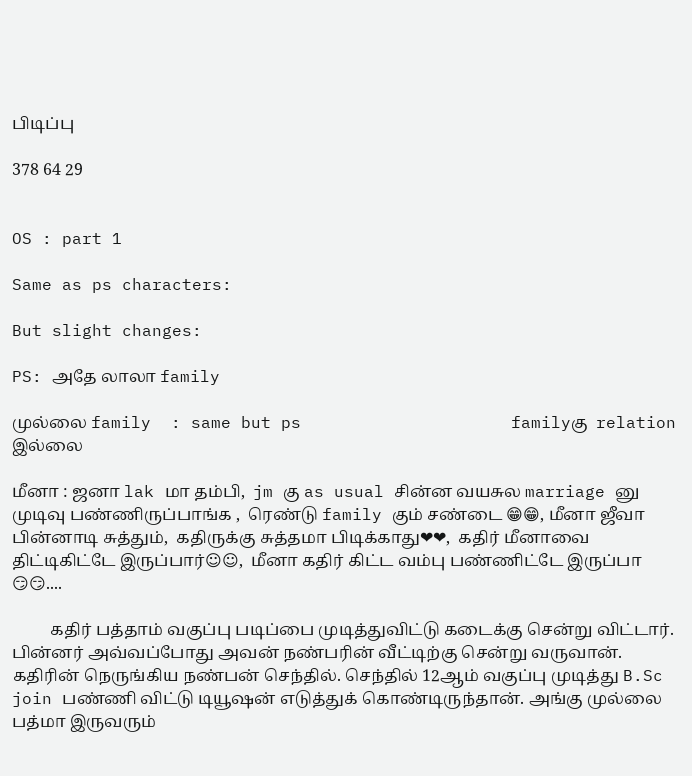பிடிப்பு

378 64 29


OS : part 1

Same as ps characters:

But slight changes:

PS: அதே லாலா family

முல்லை family  : same but ps                     familyகு  relation இல்லை

மீனா : ஜனா lak மா தம்பி,  jm கு as usual சின்ன வயசுல marriage னு முடிவு பண்ணிருப்பாங்க ,  ரெண்டு family கும் சண்டை 😁😁, மீனா ஜீவா பின்னாடி சுத்தும்,  கதிருக்கு சுத்தமா பிடிக்காது❤❤,  கதிர் மீனாவை திட்டிகிட்டே இருப்பார்☺☺,  மீனா கதிர் கிட்ட வம்பு பண்ணிட்டே இருப்பா 😏😏....

         கதிர் பத்தாம் வகுப்பு படிப்பை முடித்துவிட்டு கடைக்கு சென்று விட்டார். பின்னர் அவ்வப்போது அவன் நண்பரின் வீட்டிற்கு சென்று வருவான். கதிரின் நெருங்கிய நண்பன் செந்தில். செந்தில் 12ஆம் வகுப்பு முடித்து B.Sc join பண்ணி விட்டு டியூஷன் எடுத்துக் கொண்டிருந்தான். அங்கு முல்லை பத்மா இருவரும்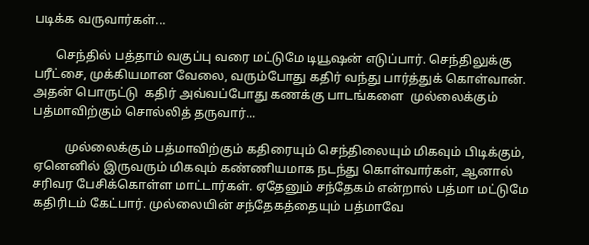படிக்க வருவார்கள்...

       செந்தில் பத்தாம் வகுப்பு வரை மட்டுமே டியூஷன் எடுப்பார். செந்திலுக்கு பரீட்சை, முக்கியமான வேலை, வரும்போது கதிர் வந்து பார்த்துக் கொள்வான். அதன் பொருட்டு  கதிர் அவ்வப்போது கணக்கு பாடங்களை  முல்லைக்கும் பத்மாவிற்கும் சொல்லித் தருவார்...

          முல்லைக்கும் பத்மாவிற்கும் கதிரையும் செந்திலையும் மிகவும் பிடிக்கும், ஏனெனில் இருவரும் மிகவும் கண்ணியமாக நடந்து கொள்வார்கள், ஆனால் சரிவர பேசிக்கொள்ள மாட்டார்கள். ஏதேனும் சந்தேகம் என்றால் பத்மா மட்டுமே கதிரிடம் கேட்பார். முல்லையின் சந்தேகத்தையும் பத்மாவே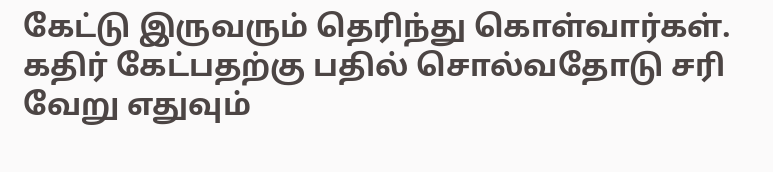கேட்டு இருவரும் தெரிந்து கொள்வார்கள். கதிர் கேட்பதற்கு பதில் சொல்வதோடு சரி வேறு எதுவும்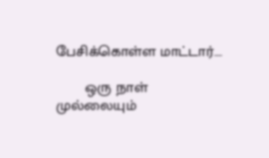பேசிக்கொள்ள மாட்டார்....

       ஒரு நாள் முல்லையும்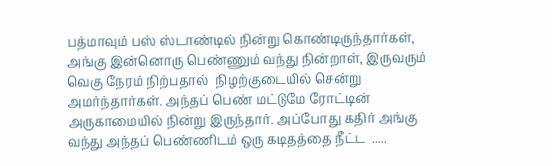பத்மாவும் பஸ் ஸ்டாண்டில் நின்று கொண்டிருந்தார்கள், அங்கு இன்னொரு பெண்ணும் வந்து நின்றாள், இருவரும் வெகு நேரம் நிற்பதால்  நிழற்குடையில் சென்று அமர்ந்தார்கள். அந்தப் பெண் மட்டுமே ரோட்டின் அருகாமையில் நின்று இருந்தார். அப்போது கதிர் அங்கு வந்து அந்தப் பெண்ணிடம் ஒரு கடிதத்தை நீட்ட  .....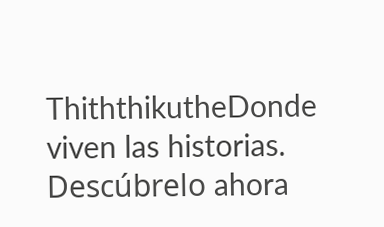ThiththikutheDonde viven las historias. Descúbrelo ahora